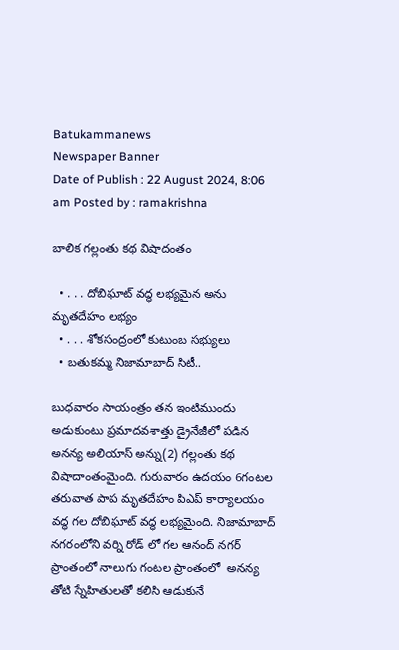Batukammanews
Newspaper Banner
Date of Publish : 22 August 2024, 8:06 am Posted by : ramakrishna

బాలిక గల్లంతు కథ విషాదంతం

  • . . . దోబిఘాట్ వద్ధ లభ్యమైన అను మృతదేహం లభ్యం
  • . . . శోకసంద్రంలో కుటుంబ సభ్యులు
  • బతుకమ్మ నిజామాబాద్ సిటీ..

బుధవారం సాయంత్రం తన ఇంటిముందు అడుకుంటు ప్రమాదవశాత్తు డ్రైనేజీలో పడిన అనన్య అలియాస్ అన్ను(2) గల్లంతు కథ విషాదాంతంమైంది. గురువారం ఉదయం 6గంటల తరువాత పాప మృతదేహం పిఎప్ కార్యాలయం వద్ధ గల దోబిఘాట్ వద్ధ లభ్యమైంది. నిజామాబాద్ నగరంలోని వర్ని రోడ్ లో గల ఆనంద్ నగర్ ప్రాంతంలో నాలుగు గంటల ప్రాంతంలో  అనన్య తోటి స్నేహితులతో కలిసి ఆడుకునే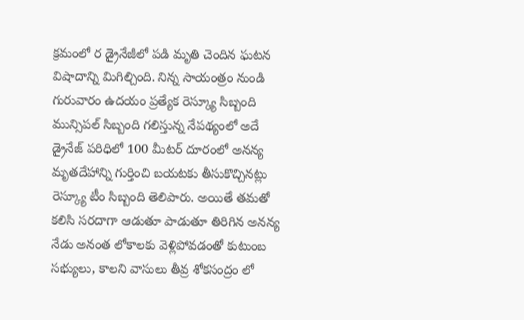క్రమంలో ర డ్రైనేజీలో పడి మృతి చెందిన ఘటన విషాదాన్ని మిగిల్చింది. నిన్న సాయంత్రం నుండి గురువారం ఉదయం ప్రత్యేక రెస్క్యూ సిబ్బంది మున్సిపల్ సిబ్బంది గలిస్తున్న నేపథ్యంలో అదే డ్రైనేజ్ పరిధిలో 100 మీటర్ దూరంలో అనన్య మృతదేహాన్ని గుర్తించి బయటకు తీసుకొచ్చినట్లు రెస్క్యూ టీం సిబ్బంది తెలిపారు. అయితే తమతో కలిసి సరదాగా ఆడుతూ పాడుతూ తిరిగిన అనన్య నేడు అనంత లోకాలకు వెళ్లిపోవడంతో కుటుంబ సభ్యులు, కాలని వాసులు తీవ్ర శోకసంద్రం లో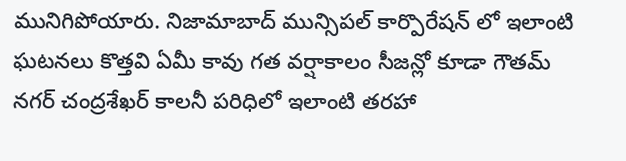మునిగిపోయారు. నిజామాబాద్ మున్సిపల్ కార్పొరేషన్ లో ఇలాంటి ఘటనలు కొత్తవి ఏమీ కావు గత వర్షాకాలం సీజన్లో కూడా గౌతమ్ నగర్ చంద్రశేఖర్ కాలనీ పరిధిలో ఇలాంటి తరహా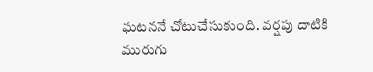ఘటననే చోటుచేసుకుంది. వర్షపు దాటికి  మురుగు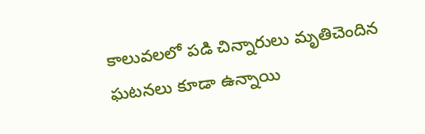కాలువలలో పడి చిన్నారులు మృతిచెందిన ఘటనలు కూడా ఉన్నాయి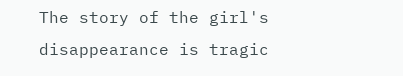The story of the girl's disappearance is tragic